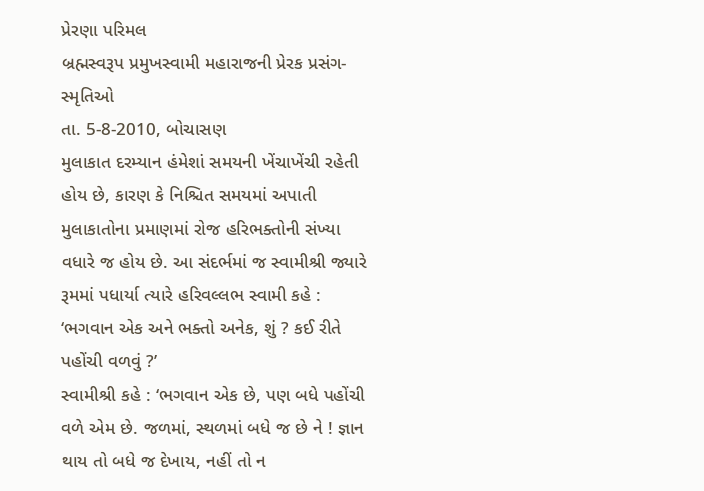પ્રેરણા પરિમલ
બ્રહ્મસ્વરૂપ પ્રમુખસ્વામી મહારાજની પ્રેરક પ્રસંગ-સ્મૃતિઓ
તા. 5-8-2010, બોચાસણ
મુલાકાત દરમ્યાન હંમેશાં સમયની ખેંચાખેંચી રહેતી હોય છે, કારણ કે નિશ્ચિત સમયમાં અપાતી મુલાકાતોના પ્રમાણમાં રોજ હરિભક્તોની સંખ્યા વધારે જ હોય છે. આ સંદર્ભમાં જ સ્વામીશ્રી જ્યારે રૂમમાં પધાર્યા ત્યારે હરિવલ્લભ સ્વામી કહે : ‘ભગવાન એક અને ભક્તો અનેક, શું ? કઈ રીતે પહોંચી વળવું ?’
સ્વામીશ્રી કહે : ‘ભગવાન એક છે, પણ બધે પહોંચી વળે એમ છે. જળમાં, સ્થળમાં બધે જ છે ને ! જ્ઞાન થાય તો બધે જ દેખાય, નહીં તો ન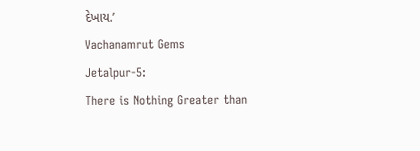દેખાય.’
Vachanamrut Gems
Jetalpur-5:
There is Nothing Greater than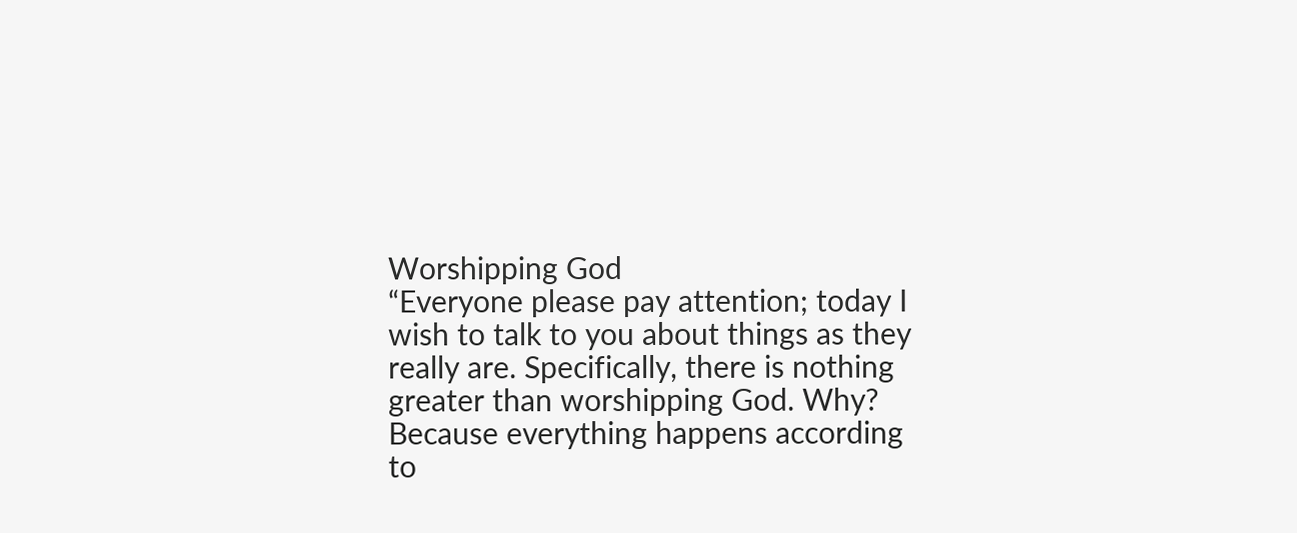Worshipping God
“Everyone please pay attention; today I wish to talk to you about things as they really are. Specifically, there is nothing greater than worshipping God. Why? Because everything happens according to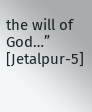the will of God…”
[Jetalpur-5]